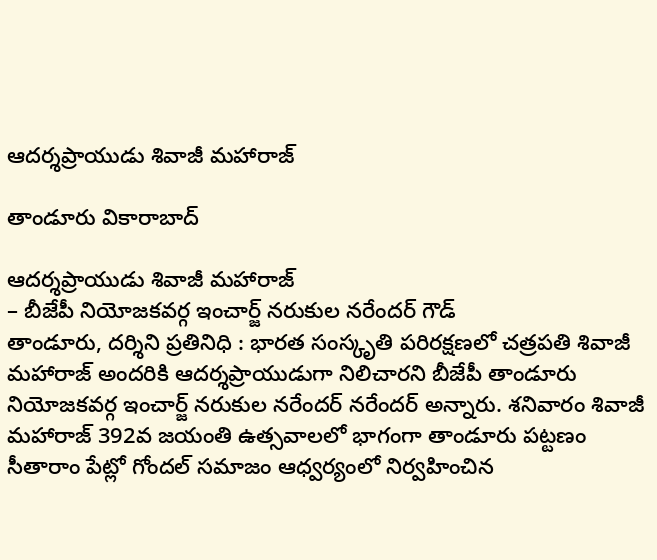ఆదర్శప్రాయుడు శివాజీ మహారాజ్

తాండూరు వికారాబాద్

ఆదర్శప్రాయుడు శివాజీ మహారాజ్
– బీజేపీ నియోజకవర్గ ఇంచార్జ్ నరుకుల నరేందర్ గౌడ్
తాండూరు, ద‌ర్శిని ప్ర‌తినిధి : భారత సంస్కృతి పరిరక్షణలో చత్రపతి శివాజీ మహారాజ్ అందరికి ఆదర్శప్రాయుడుగా నిలిచారని బీజేపీ తాండూరు నియోజకవర్గ ఇంచార్జ్ నరుకుల నరేందర్ నరేందర్ అన్నారు. శనివారం శివాజీ మహారాజ్ 392వ జయంతి ఉత్సవాలలో భాగంగా తాండూరు పట్టణం సీతారాం పేట్లో గోందల్ సమాజం ఆధ్వర్యంలో నిర్వహించిన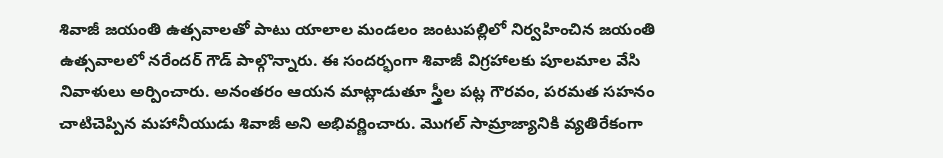శివాజీ జయంతి ఉత్సవాలతో పాటు యాలాల మండలం జంటుపల్లిలో నిర్వహించిన జయంతి ఉత్సవాలలో నరేందర్ గౌడ్ పాల్గొన్నారు. ఈ సందర్భంగా శివాజీ విగ్రహాలకు పూలమాల వేసి నివాళులు అర్పించారు. అనంతరం ఆయన మాట్లాడుతూ స్త్రీల పట్ల గౌరవం, పరమత సహనం చాటిచెప్పిన మహానీయుడు శివాజీ అని అభివర్ణించారు. మొగల్ సామ్రాజ్యానికి వ్యతిరేకంగా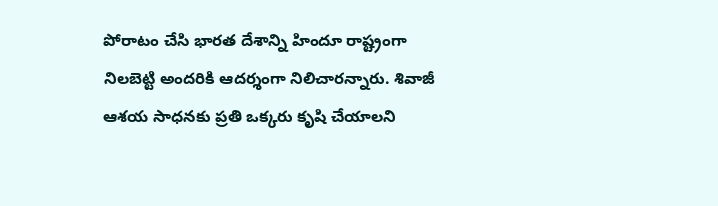పోరాటం చేసి భారత దేశాన్ని హిందూ రాష్ట్రంగా నిలబెట్టి అందరికి ఆదర్శంగా నిలిచార‌న్నారు. శివాజీ ఆశయ సాధనకు ప్రతి ఒక్కరు కృషి చేయాలని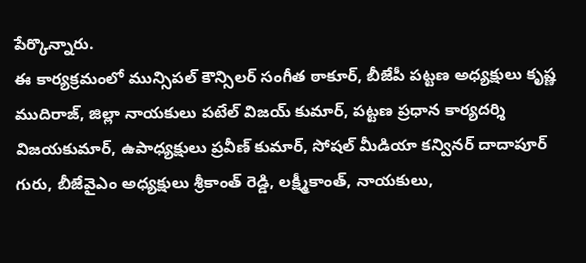పేర్కొన్నారు.
ఈ కార్యక్రమంలో మున్సిపల్ కౌన్సిలర్ సంగీత ఠాకూర్, బీజేపీ పట్టణ అధ్యక్షులు కృష్ణ ముదిరాజ్, జిల్లా నాయకులు పటేల్ విజయ్ కుమార్, పట్టణ ప్రధాన కార్యదర్శి విజయకుమార్, ఉపాధ్యక్షులు ప్రవీణ్ కుమార్, సోషల్ మీడియా కన్వినర్ దాదాపూర్ గురు, బీజేవైఎం అధ్యక్షులు శ్రీకాంత్ రెడ్డి, లక్ష్మీకాంత్, నాయకులు,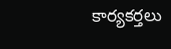కార్యకర్తలు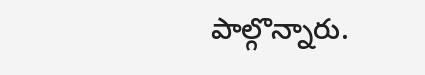పాల్గొన్నారు.